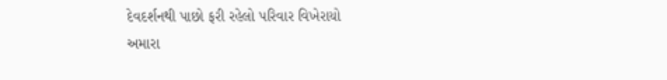દેવદર્શનથી પાછો ફરી રહેલો પરિવાર વિખેરાયો
અમારા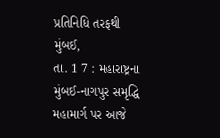પ્રતિનિધિ તરફથી
મુંબઈ,
તા. 1 7 : મહારાષ્ટ્રના મુંબઈ-નાગપુર સમૃદ્ધિ મહામાર્ગ પર આજે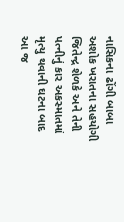નાસિકના ઢોંગી બાબા અશોક ખરાતના સહયોગી જિતેન્દ્ર શેળકે અને તેની પત્નીનું કાર અકસ્માતમાં મૃત્યુ થવાની ઘટના બાદ આ જ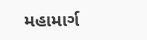મહામાર્ગ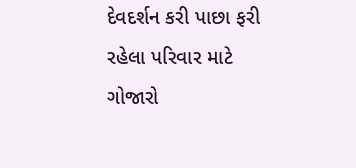દેવદર્શન કરી પાછા ફરી રહેલા પરિવાર માટે ગોજારો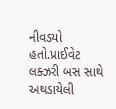નીવડયો હતો.પ્રાઈવેટ લક્ઝરી બસ સાથે અથડાયેલી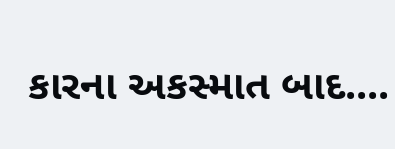કારના અકસ્માત બાદ....